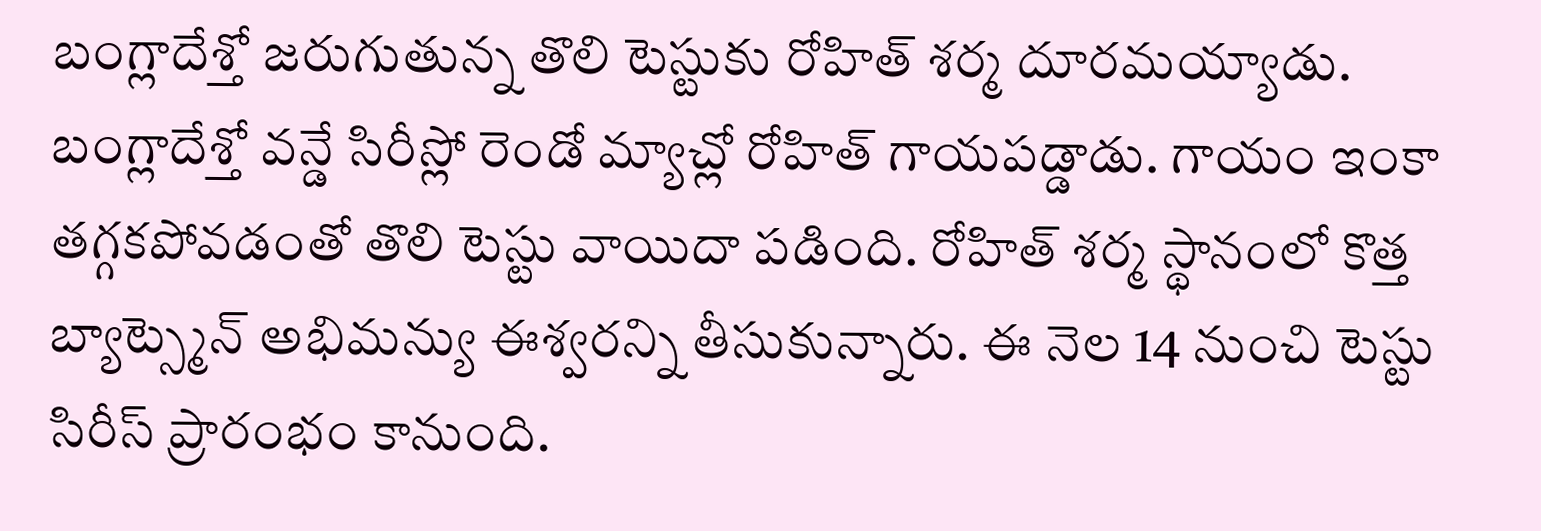బంగ్లాదేశ్తో జరుగుతున్న తొలి టెస్టుకు రోహిత్ శర్మ దూరమయ్యాడు. బంగ్లాదేశ్తో వన్డే సిరీస్లో రెండో మ్యాచ్లో రోహిత్ గాయపడ్డాడు. గాయం ఇంకా తగ్గకపోవడంతో తొలి టెస్టు వాయిదా పడింది. రోహిత్ శర్మ స్థానంలో కొత్త బ్యాట్స్మెన్ అభిమన్యు ఈశ్వరన్ని తీసుకున్నారు. ఈ నెల 14 నుంచి టెస్టు సిరీస్ ప్రారంభం కానుంది.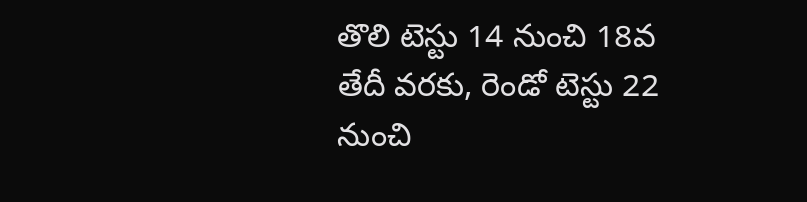తొలి టెస్టు 14 నుంచి 18వ తేదీ వరకు, రెండో టెస్టు 22 నుంచి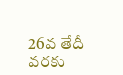26వ తేదీ వరకు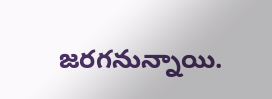జరగనున్నాయి.